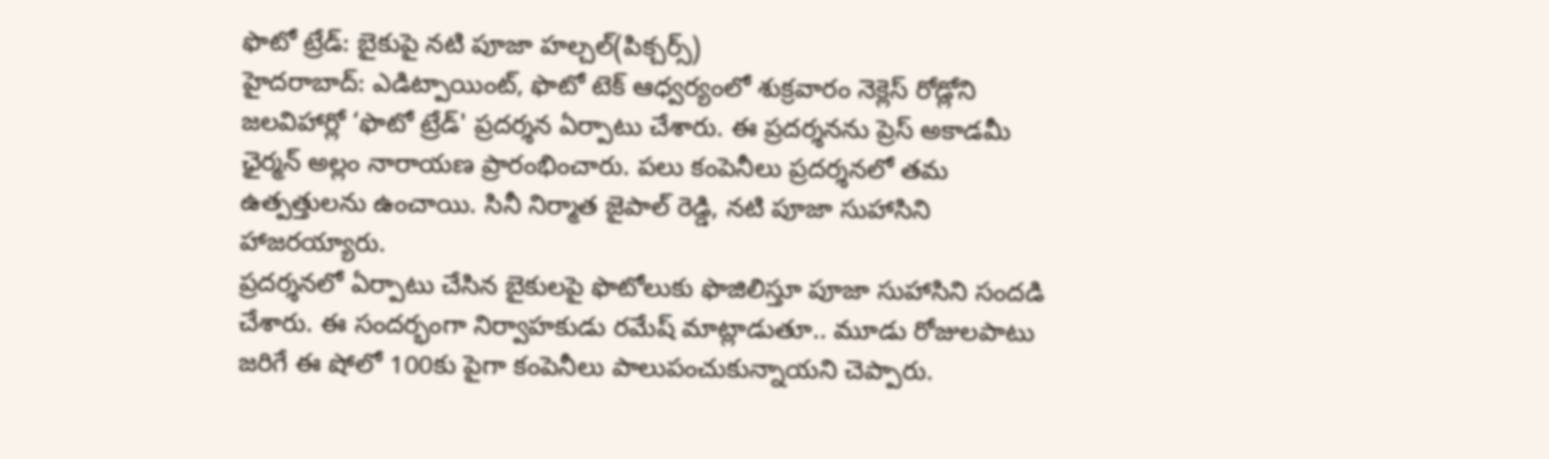ఫొటో ట్రేడ్: బైకుపై నటి పూజా హల్చల్(పిక్చర్స్)
హైదరాబాద్: ఎడిట్పాయింట్, ఫొటో టెక్ ఆధ్వర్యంలో శుక్రవారం నెక్లెస్ రోడ్లోని జలవిహార్లో ‘ఫొటో ట్రేడ్' ప్రదర్శన ఏర్పాటు చేశారు. ఈ ప్రదర్శనను ప్రెస్ అకాడమీ ఛైర్మన్ అల్లం నారాయణ ప్రారంభించారు. పలు కంపెనీలు ప్రదర్శనలో తమ ఉత్పత్తులను ఉంచాయి. సినీ నిర్మాత జైపాల్ రెడ్డి, నటి పూజా సుహాసిని హాజరయ్యారు.
ప్రదర్శనలో ఏర్పాటు చేసిన బైకులపై ఫొటోలుకు ఫొజిలిస్తూ పూజా సుహాసిని సందడి చేశారు. ఈ సందర్భంగా నిర్వాహకుడు రమేష్ మాట్లాడుతూ.. మూడు రోజులపాటు జరిగే ఈ షోలో 100కు పైగా కంపెనీలు పాలుపంచుకున్నాయని చెప్పారు.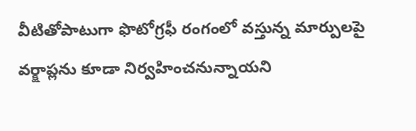వీటితోపాటుగా ఫొటోగ్రఫీ రంగంలో వస్తున్న మార్పులపై వర్క్షాప్లను కూడా నిర్వహించనున్నాయని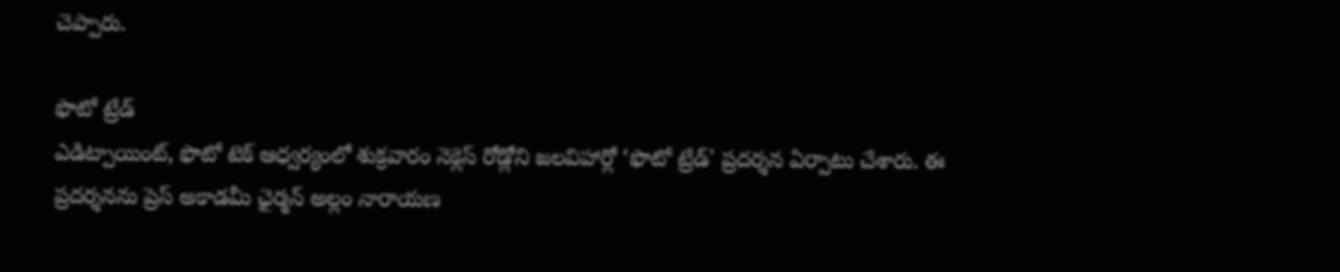చెప్పారు.

ఫొటో ట్రేడ్
ఎడిట్పాయింట్, ఫొటో టెక్ ఆధ్వర్యంలో శుక్రవారం నెక్లెస్ రోడ్లోని జలవిహార్లో ‘ఫొటో ట్రేడ్' ప్రదర్శన ఏర్పాటు చేశారు. ఈ ప్రదర్శనను ప్రెస్ అకాడమీ ఛైర్మన్ అల్లం నారాయణ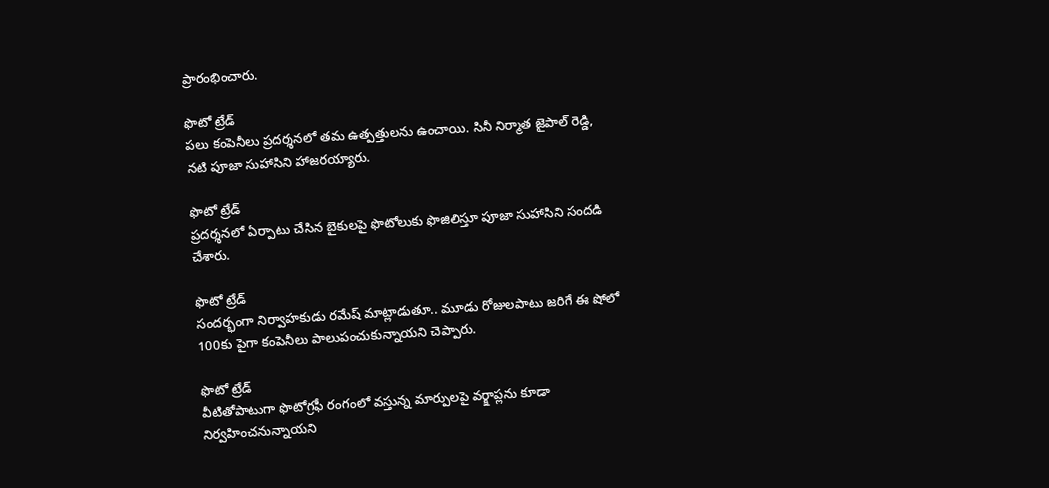ప్రారంభించారు.

ఫొటో ట్రేడ్
పలు కంపెనీలు ప్రదర్శనలో తమ ఉత్పత్తులను ఉంచాయి. సినీ నిర్మాత జైపాల్ రెడ్డి, నటి పూజా సుహాసిని హాజరయ్యారు.

ఫొటో ట్రేడ్
ప్రదర్శనలో ఏర్పాటు చేసిన బైకులపై ఫొటోలుకు ఫొజిలిస్తూ పూజా సుహాసిని సందడి చేశారు.

ఫొటో ట్రేడ్
సందర్భంగా నిర్వాహకుడు రమేష్ మాట్లాడుతూ.. మూడు రోజులపాటు జరిగే ఈ షోలో 100కు పైగా కంపెనీలు పాలుపంచుకున్నాయని చెప్పారు.

ఫొటో ట్రేడ్
వీటితోపాటుగా ఫొటోగ్రఫీ రంగంలో వస్తున్న మార్పులపై వర్క్షాప్లను కూడా నిర్వహించనున్నాయని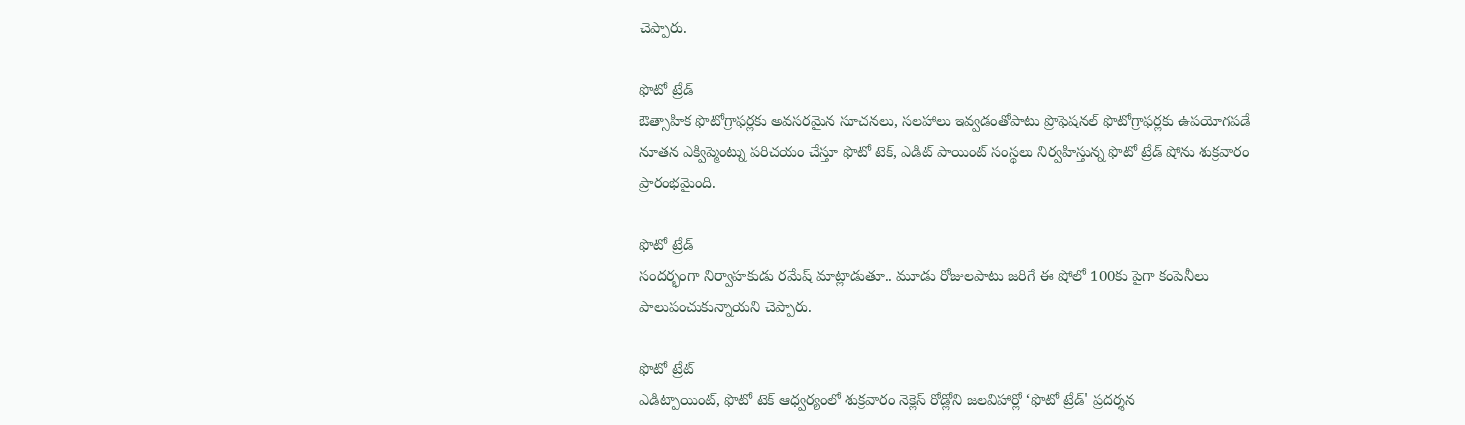చెప్పారు.

ఫొటో ట్రేడ్
ఔత్సాహిక ఫొటోగ్రాఫర్లకు అవసరమైన సూచనలు, సలహాలు ఇవ్వడంతోపాటు ప్రొఫెషనల్ ఫొటోగ్రాఫర్లకు ఉపయోగపడే నూతన ఎక్విప్మెంట్ను పరిచయం చేస్తూ ఫొటో టెక్, ఎడిట్ పాయింట్ సంస్థలు నిర్వహిస్తున్న ఫొటో ట్రేడ్ షోను శుక్రవారం ప్రారంభమైంది.

ఫొటో ట్రేడ్
సందర్భంగా నిర్వాహకుడు రమేష్ మాట్లాడుతూ.. మూడు రోజులపాటు జరిగే ఈ షోలో 100కు పైగా కంపెనీలు పాలుపంచుకున్నాయని చెప్పారు.

ఫొటో ట్రేట్
ఎడిట్పాయింట్, ఫొటో టెక్ ఆధ్వర్యంలో శుక్రవారం నెక్లెస్ రోడ్లోని జలవిహార్లో ‘ఫొటో ట్రేడ్' ప్రదర్శన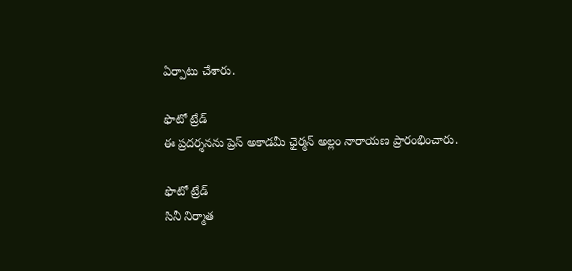ఏర్పాటు చేశారు.

ఫొటో ట్రేడ్
ఈ ప్రదర్శనను ప్రెస్ అకాడమీ ఛైర్మన్ అల్లం నారాయణ ప్రారంభించారు.

ఫొటో ట్రేడ్
సినీ నిర్మాత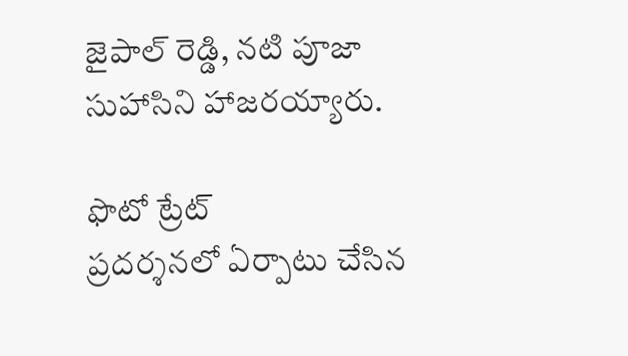జైపాల్ రెడ్డి, నటి పూజా సుహాసిని హాజరయ్యారు.

ఫొటో ట్రేట్
ప్రదర్శనలో ఏర్పాటు చేసిన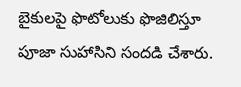బైకులపై ఫొటోలుకు ఫొజిలిస్తూ పూజా సుహాసిని సందడి చేశారు.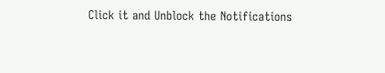Click it and Unblock the Notifications